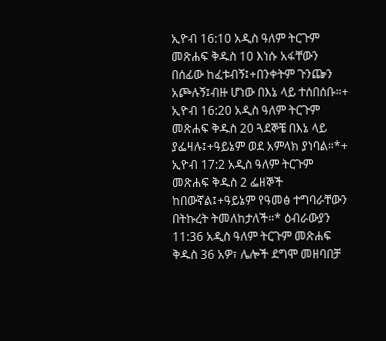ኢዮብ 16:10 አዲስ ዓለም ትርጉም መጽሐፍ ቅዱስ 10 እነሱ አፋቸውን በሰፊው ከፈቱብኝ፤+በንቀትም ጉንጬን አጮሉኝ፤ብዙ ሆነው በእኔ ላይ ተሰበሰቡ።+ ኢዮብ 16:20 አዲስ ዓለም ትርጉም መጽሐፍ ቅዱስ 20 ጓደኞቼ በእኔ ላይ ያፌዛሉ፤+ዓይኔም ወደ አምላክ ያነባል።*+ ኢዮብ 17:2 አዲስ ዓለም ትርጉም መጽሐፍ ቅዱስ 2 ፌዘኞች ከበውኛል፤+ዓይኔም የዓመፅ ተግባራቸውን በትኩረት ትመለከታለች።* ዕብራውያን 11:36 አዲስ ዓለም ትርጉም መጽሐፍ ቅዱስ 36 አዎ፣ ሌሎች ደግሞ መዘባበቻ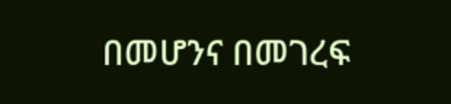በመሆንና በመገረፍ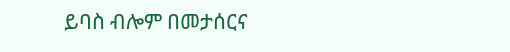ይባስ ብሎም በመታሰርና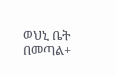ወህኒ ቤት በመጣል+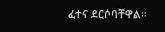ፈተና ደርሶባቸዋል።